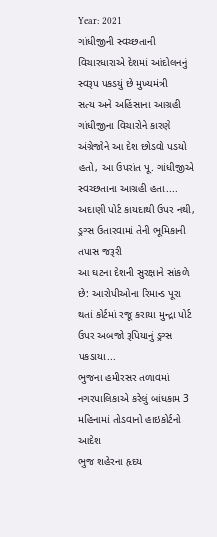Year: 2021
ગાંધીજીની સ્વચ્છતાની વિચારધારાએ દેશમાં આંદોલનનું સ્વરૂપ પકડયું છે મુખ્યમંત્રી
સત્ય અને અહિંસાના આગ્રહી ગાંધીજીના વિચારોને કારણે અંગ્રેજોને આ દેશ છોડવો પડયો હતો, આ ઉપરાંત પૂ. ગાંધીજીએ સ્વચ્છતાના આગ્રહી હતા....
અદાણી પોર્ટ કાયદાથી ઉપર નથી, ડ્રગ્સ ઉતારવામાં તેની ભૂમિકાની તપાસ જરૂરી
આ ઘટના દેશની સુરક્ષાને સાંકળે છે: આરોપીઓના રિમાન્ડ પૂરા થતાં કોર્ટમાં રજૂ કરાયા મુન્દ્રા પોર્ટ ઉપર અબજો રૂપિયાનું ડ્રગ્સ પકડાયા...
ભુજના હમીરસર તળાવમાં નગરપાલિકાએ કરેલું બાંધકામ 3 મહિનામાં તોડવાનો હાઇકોર્ટનો આદેશ
ભુજ શહેરના હૃદય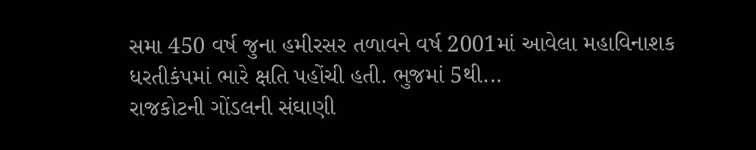સમા 450 વર્ષ જુના હમીરસર તળાવને વર્ષ 2001માં આવેલા મહાવિનાશક ધરતીકંપમાં ભારે ક્ષતિ પહોંચી હતી. ભુજમાં 5થી...
રાજકોટની ગોંડલની સંઘાણી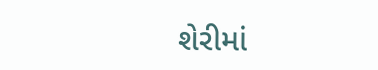શેરીમાં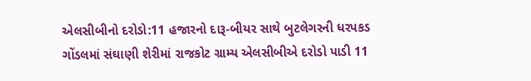એલસીબીનો દરોડો:11 હજારનો દારૂ-બીયર સાથે બુટલેગરની ધરપકડ
ગોંડલમાં સંઘાણી શેરીમાં રાજકોટ ગ્રામ્ય એલસીબીએ દરોડો પાડી 11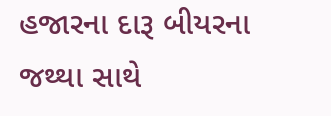હજારના દારૂ બીયરના જથ્થા સાથે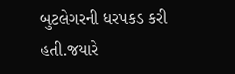બુટલેગરની ધરપકડ કરી હતી.જયારે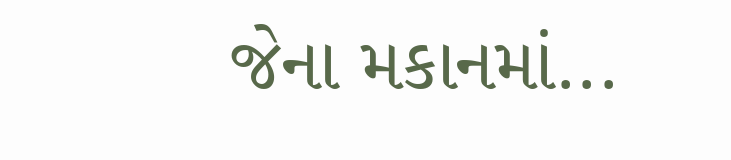જેના મકાનમાં...